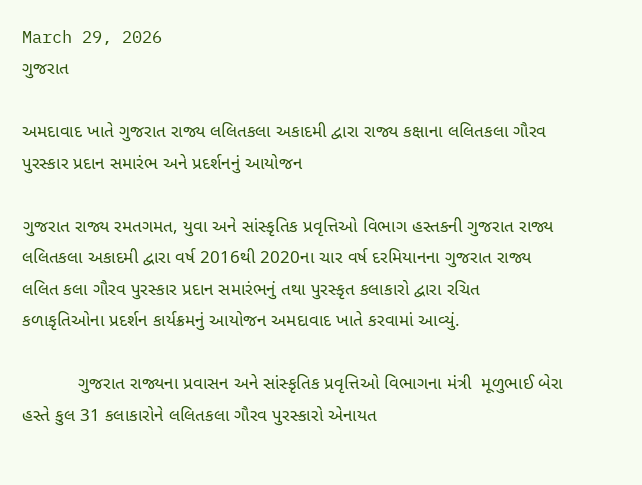March 29, 2026
ગુજરાત

અમદાવાદ ખાતે ગુજરાત રાજ્ય લલિતકલા અકાદમી દ્વારા રાજ્ય કક્ષાના લલિતકલા ગૌરવ પુરસ્કાર પ્રદાન સમારંભ અને પ્રદર્શનનું આયોજન

ગુજરાત રાજ્ય રમતગમત, યુવા અને સાંસ્કૃતિક પ્રવૃત્તિઓ વિભાગ હસ્તકની ગુજરાત રાજ્ય લલિતકલા અકાદમી દ્વારા વર્ષ 2016થી 2020ના ચાર વર્ષ દરમિયાનના ગુજરાત રાજ્ય લલિત કલા ગૌરવ પુરસ્કાર પ્રદાન સમારંભનું તથા પુરસ્કૃત કલાકારો દ્વારા રચિત કળાકૃતિઓના પ્રદર્શન કાર્યક્રમનું આયોજન અમદાવાદ ખાતે કરવામાં આવ્યું.

           ગુજરાત રાજ્યના પ્રવાસન અને સાંસ્કૃતિક પ્રવૃત્તિઓ વિભાગના મંત્રી  મૂળુભાઈ બેરા હસ્તે કુલ 31 કલાકારોને લલિતકલા ગૌરવ પુરસ્કારો એનાયત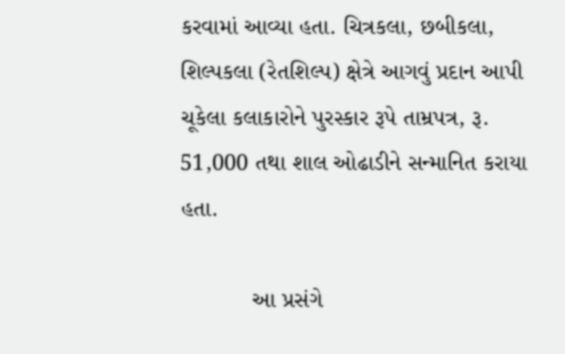કરવામાં આવ્યા હતા. ચિત્રકલા, છબીકલા, શિલ્પકલા (રેતશિલ્પ) ક્ષેત્રે આગવું પ્રદાન આપી ચૂકેલા કલાકારોને પુરસ્કાર રૂપે તામ્રપત્ર, રૂ. 51,000 તથા શાલ ઓઢાડીને સન્માનિત કરાયા હતા.

           આ પ્રસંગે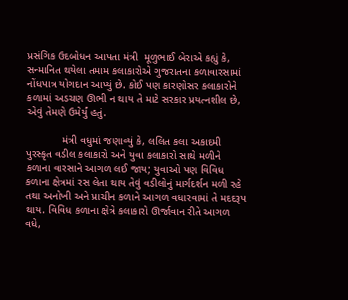પ્રસંગિક ઉદબોધન આપતા મંત્રી  મૂળુભાઈ બેરાએ કહ્યું કે, સન્માનિત થયેલા તમામ કલાકારોએ ગુજરાતના કળાવારસામાં નોંધપાત્ર યોગદાન આપ્યું છે. કોઈ પણ કારણોસર કલાકારોને કળામાં અડચણ ઊભી ન થાય તે માટે સરકાર પ્રયત્નશીલ છે, એવું તેમણે ઉમેર્યું હતું.

            મંત્રી વધુમાં જણાવ્યું કે, લલિત કલા અકાદમી પુરસ્કૃત વડીલ કલાકારો અને યુવા કલાકારો સાથે મળીને કળાના વારસાને આગળ લઈ જાય; યુવાઓ પણ વિવિધ કળાના ક્ષેત્રમાં રસ લેતા થાય તેવું વડીલોનું માર્ગદર્શન મળી રહે તથા અનોખી અને પ્રાચીન કળાને આગળ વધારવામાં તે મદદરૂપ થાય. વિવિધ કળાના ક્ષેત્રે કલાકારો ઊર્જાવાન રીતે આગળ વધે,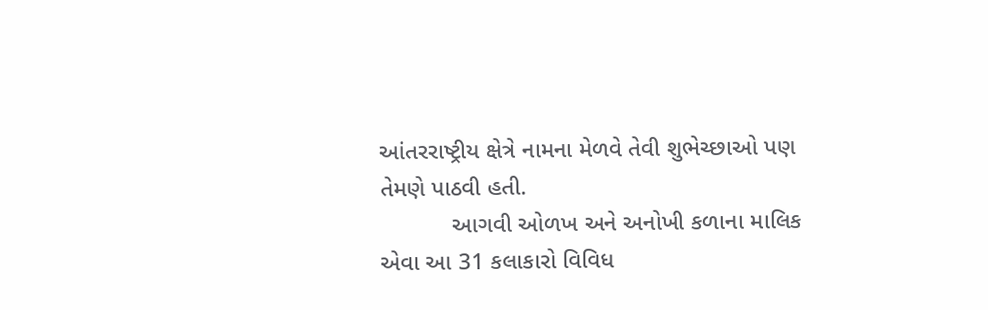આંતરરાષ્ટ્રીય ક્ષેત્રે નામના મેળવે તેવી શુભેચ્છાઓ પણ તેમણે પાઠવી હતી.
           આગવી ઓળખ અને અનોખી કળાના માલિક એવા આ 31 કલાકારો વિવિધ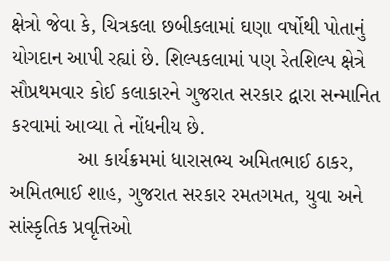ક્ષેત્રો જેવા કે, ચિત્રકલા છબીકલામાં ઘણા વર્ષોથી પોતાનું યોગદાન આપી રહ્યાં છે. શિલ્પકલામાં પણ રેતશિલ્પ ક્ષેત્રે સૌપ્રથમવાર કોઈ કલાકારને ગુજરાત સરકાર દ્વારા સન્માનિત કરવામાં આવ્યા તે નોંધનીય છે.
            આ કાર્યક્રમમાં ધારાસભ્ય અમિતભાઈ ઠાકર, અમિતભાઈ શાહ, ગુજરાત સરકાર રમતગમત, યુવા અને સાંસ્કૃતિક પ્રવૃત્તિઓ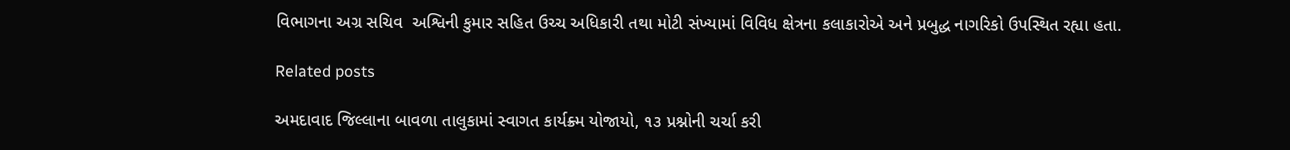વિભાગના અગ્ર સચિવ  અશ્વિની કુમાર સહિત ઉચ્ચ અધિકારી તથા મોટી સંખ્યામાં વિવિધ ક્ષેત્રના કલાકારોએ અને પ્રબુદ્ધ નાગરિકો ઉપસ્થિત રહ્યા હતા.

Related posts

અમદાવાદ જિલ્લાના બાવળા તાલુકામાં સ્વાગત કાર્યક્ર્મ યોજાયો, ૧૩ પ્રશ્નોની ચર્ચા કરી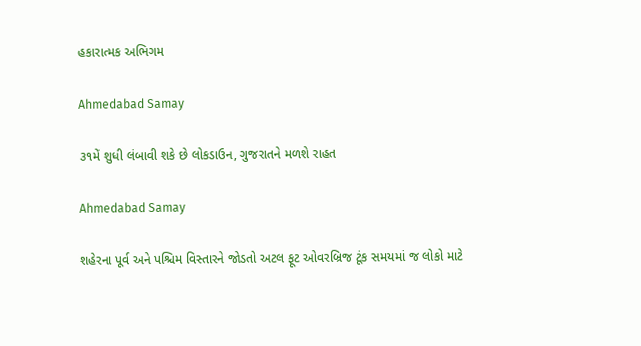હકારાત્મક અભિગમ

Ahmedabad Samay

૩૧મેં શુધી લંબાવી શકે છે લોકડાઉન, ગુજરાતને મળશે રાહત

Ahmedabad Samay

શહેરના પૂર્વ અને પશ્ચિમ વિસ્તારને જોડતો અટલ ફૂટ ઓવરબ્રિજ ટૂંક સમયમાં જ લોકો માટે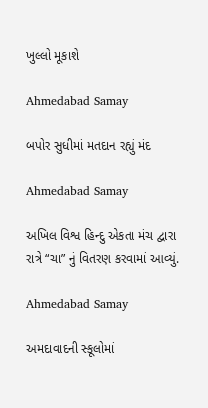ખુલ્લો મૂકાશે

Ahmedabad Samay

બપોર સુધીમાં મતદાન રહ્યું મંદ

Ahmedabad Samay

અખિલ વિશ્વ હિન્દુ એકતા મંચ દ્વારા રાત્રે “ચા” નું વિતરણ કરવામાં આવ્યું.

Ahmedabad Samay

અમદાવાદની સ્કૂલોમાં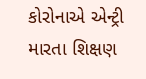કોરોનાએ એન્ટ્રી મારતા શિક્ષણ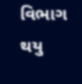વિભાગ થયુ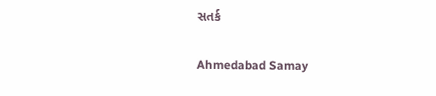સતર્ક

Ahmedabad Samay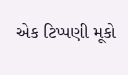એક ટિપ્પણી મૂકો